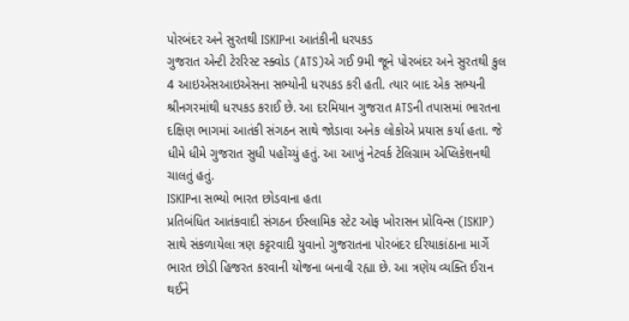પોરબંદર અને સુરતથી ISKIPના આતંકીની ધરપકડ
ગુજરાત એન્ટી ટેરરિસ્ટ સ્ક્વોડ (ATS)એ ગઈ 9મી જૂને પોરબંદર અને સુરતથી કુલ 4 આઇએસઆઇએસના સભ્યોની ધરપકડ કરી હતી. ત્યાર બાદ એક સભ્યની શ્રીનગરમાંથી ધરપકડ કરાઈ છે. આ દરમિયાન ગુજરાત ATSની તપાસમાં ભારતના દક્ષિણ ભાગમાં આતંકી સંગઠન સાથે જોડાવા અનેક લોકોએ પ્રયાસ કર્યા હતા. જે ધીમે ધીમે ગુજરાત સુધી પહોંચ્યું હતું. આ આખું નેટવર્ક ટેલિગ્રામ એપ્લિકેશનથી ચાલતું હતું.
ISKIPના સભ્યો ભારત છોડવાના હતા
પ્રતિબંધિત આતંકવાદી સંગઠન ઈસ્લામિક સ્ટેટ ઓફ ખોરાસન પ્રોવિન્સ (ISKIP) સાથે સંકળાયેલા ત્રણ કટ્ટરવાદી યુવાનો ગુજરાતના પોરબંદર દરિયાકાંઠાના માર્ગે ભારત છોડી હિજરત કરવાની યોજના બનાવી રહ્યા છે. આ ત્રણેય વ્યક્તિ ઈરાન થઈને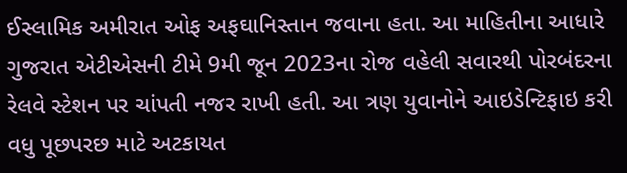ઈસ્લામિક અમીરાત ઓફ અફઘાનિસ્તાન જવાના હતા. આ માહિતીના આધારે ગુજરાત એટીએસની ટીમે 9મી જૂન 2023ના રોજ વહેલી સવારથી પોરબંદરના રેલવે સ્ટેશન પર ચાંપતી નજર રાખી હતી. આ ત્રણ યુવાનોને આઇડેન્ટિફાઇ કરી વધુ પૂછપરછ માટે અટકાયત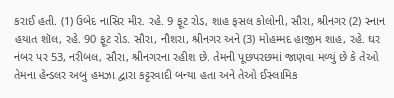કરાઈ હતી. (1) ઉબેદ નાસિર મીર. રહે. 9 ફૂટ રોડ, શાહ ફસલ કોલોની, સૌરા, શ્રીનગર (2) સ્નાન હયાત શૉલ, રહે. 90 ફૂટ રોડ. સૌરા, નૌશરા, શ્રીનગર અને (3) મોહમ્મદ હાજીમ શાહ, રહે. ઘર નંબર પર 53, નરીબલ, સૌરા, શ્રીનગરના રહીશ છે. તેમની પૂછપરછમાં જાણવા મળ્યું છે કે તેઓ તેમના હેન્ડલર અબુ હમઝા દ્વારા કટ્ટરવાદી બન્યા હતા અને તેઓ ઈસ્લામિક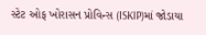સ્ટેટ ઓફ ખોરાસન પ્રોવિન્સ (ISKIP)માં જોડાયા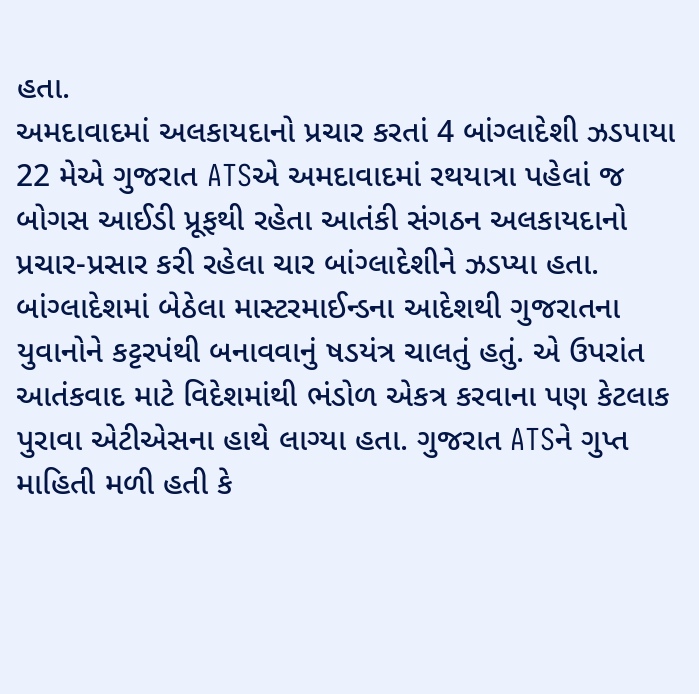હતા.
અમદાવાદમાં અલકાયદાનો પ્રચાર કરતાં 4 બાંગ્લાદેશી ઝડપાયા
22 મેએ ગુજરાત ATSએ અમદાવાદમાં રથયાત્રા પહેલાં જ બોગસ આઈડી પ્રૂફથી રહેતા આતંકી સંગઠન અલકાયદાનો પ્રચાર-પ્રસાર કરી રહેલા ચાર બાંગ્લાદેશીને ઝડપ્યા હતા. બાંગ્લાદેશમાં બેઠેલા માસ્ટરમાઈન્ડના આદેશથી ગુજરાતના યુવાનોને કટ્ટરપંથી બનાવવાનું ષડયંત્ર ચાલતું હતું. એ ઉપરાંત આતંકવાદ માટે વિદેશમાંથી ભંડોળ એકત્ર કરવાના પણ કેટલાક પુરાવા એટીએસના હાથે લાગ્યા હતા. ગુજરાત ATSને ગુપ્ત માહિતી મળી હતી કે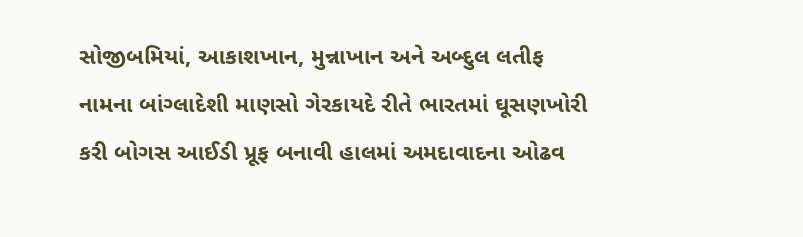સોજીબમિયાં, આકાશખાન, મુન્નાખાન અને અબ્દુલ લતીફ નામના બાંગ્લાદેશી માણસો ગેરકાયદે રીતે ભારતમાં ઘૂસણખોરી કરી બોગસ આઈડી પ્રૂફ બનાવી હાલમાં અમદાવાદના ઓઢવ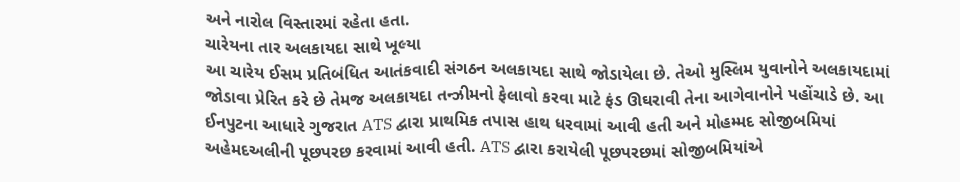અને નારોલ વિસ્તારમાં રહેતા હતા.
ચારેયના તાર અલકાયદા સાથે ખૂલ્યા
આ ચારેય ઈસમ પ્રતિબંધિત આતંકવાદી સંગઠન અલકાયદા સાથે જોડાયેલા છે. તેઓ મુસ્લિમ યુવાનોને અલકાયદામાં જોડાવા પ્રેરિત કરે છે તેમજ અલકાયદા તન્ઝીમનો ફેલાવો કરવા માટે ફંડ ઊઘરાવી તેના આગેવાનોને પહોંચાડે છે. આ ઈનપુટના આધારે ગુજરાત ATS દ્વારા પ્રાથમિક તપાસ હાથ ધરવામાં આવી હતી અને મોહમ્મદ સોજીબમિયાં અહેમદઅલીની પૂછપરછ કરવામાં આવી હતી. ATS દ્વારા કરાયેલી પૂછપરછમાં સોજીબમિયાંએ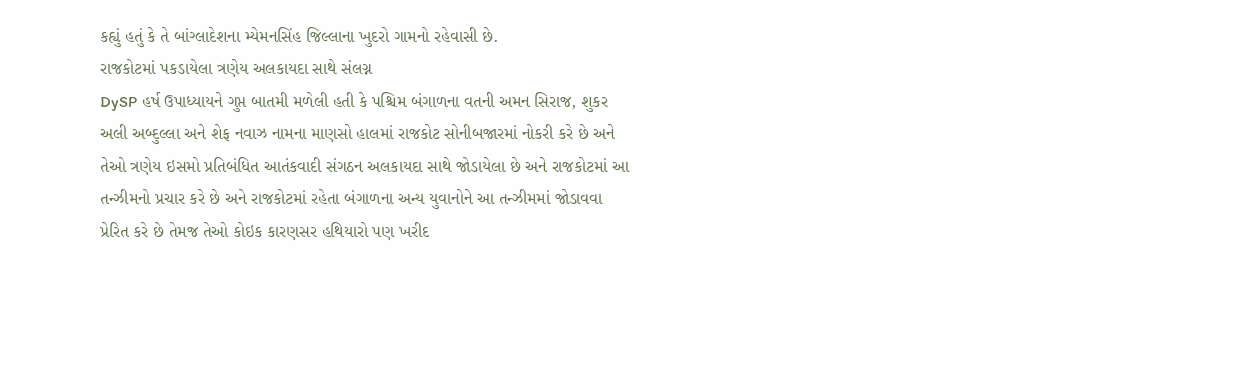કહ્યું હતું કે તે બાંગ્લાદેશના મ્યેમનસિંહ જિલ્લાના ખુદરો ગામનો રહેવાસી છે.
રાજકોટમાં પકડાયેલા ત્રણેય અલકાયદા સાથે સંલગ્ન
DySP હર્ષ ઉપાધ્યાયને ગુપ્ત બાતમી મળેલી હતી કે પશ્ચિમ બંગાળના વતની અમન સિરાજ, શુકર અલી અબ્દુલ્લા અને શેફ નવાઝ નામના માણસો હાલમાં રાજકોટ સોનીબજારમાં નોકરી કરે છે અને તેઓ ત્રણેય ઇસમો પ્રતિબંધિત આતંકવાદી સંગઠન અલકાયદા સાથે જોડાયેલા છે અને રાજકોટમાં આ તન્ઝીમનો પ્રચાર કરે છે અને રાજકોટમાં રહેતા બંગાળના અન્ય યુવાનોને આ તન્ઝીમમાં જોડાવવા પ્રેરિત કરે છે તેમજ તેઓ કોઇક કારણસર હથિયારો પણ ખરીદ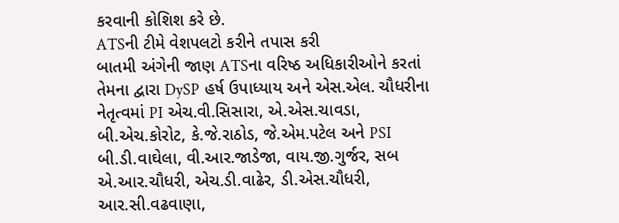કરવાની કોશિશ કરે છે.
ATSની ટીમે વેશપલટો કરીને તપાસ કરી
બાતમી અંગેની જાણ ATSના વરિષ્ઠ અધિકારીઓને કરતાં તેમના દ્વારા DySP હર્ષ ઉપાધ્યાય અને એસ.એલ. ચૌધરીના નેતૃત્વમાં PI એચ.વી.સિસારા, એ.એસ.ચાવડા, બી.એચ.કોરોટ, કે.જે.રાઠોડ, જે.એમ.પટેલ અને PSI બી.ડી.વાઘેલા, વી.આર.જાડેજા, વાય.જી.ગુર્જર, સબ એ.આર.ચૌધરી, એચ.ડી.વાઢેર, ડી.એસ.ચૌધરી, આર.સી.વઢવાણા,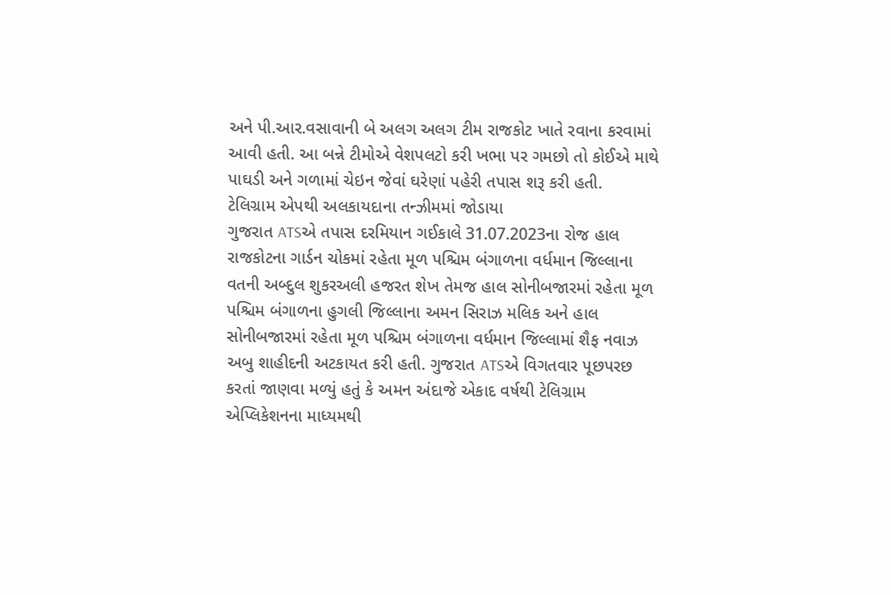અને પી.આર.વસાવાની બે અલગ અલગ ટીમ રાજકોટ ખાતે રવાના કરવામાં આવી હતી. આ બન્ને ટીમોએ વેશપલટો કરી ખભા પર ગમછો તો કોઈએ માથે પાઘડી અને ગળામાં ચેઇન જેવાં ઘરેણાં પહેરી તપાસ શરૂ કરી હતી.
ટેલિગ્રામ એપથી અલકાયદાના તન્ઝીમમાં જોડાયા
ગુજરાત ATSએ તપાસ દરમિયાન ગઈકાલે 31.07.2023ના રોજ હાલ રાજકોટના ગાર્ડન ચોકમાં રહેતા મૂળ પશ્ચિમ બંગાળના વર્ધમાન જિલ્લાના વતની અબ્દુલ શુકરઅલી હજરત શેખ તેમજ હાલ સોનીબજારમાં રહેતા મૂળ પશ્ચિમ બંગાળના હુગલી જિલ્લાના અમન સિરાઝ મલિક અને હાલ સોનીબજારમાં રહેતા મૂળ પશ્ચિમ બંગાળના વર્ધમાન જિલ્લામાં શૈફ નવાઝ અબુ શાહીદની અટકાયત કરી હતી. ગુજરાત ATSએ વિગતવાર પૂછપરછ કરતાં જાણવા મળ્યું હતું કે અમન અંદાજે એકાદ વર્ષથી ટેલિગ્રામ એપ્લિકેશનના માધ્યમથી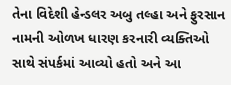તેના વિદેશી હેન્ડલર અબુ તલ્હા અને ફુરસાન નામની ઓળખ ધારણ કરનારી વ્યક્તિઓ સાથે સંપર્કમાં આવ્યો હતો અને આ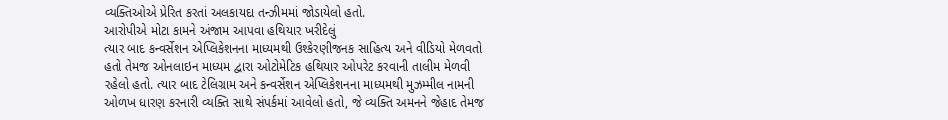વ્યક્તિઓએ પ્રેરિત કરતાં અલકાયદા તન્ઝીમમાં જોડાયેલો હતો.
આરોપીએ મોટા કામને અંજામ આપવા હથિયાર ખરીદેલું
ત્યાર બાદ કન્વર્સેશન એપ્લિકેશનના માધ્યમથી ઉશ્કેરણીજનક સાહિત્ય અને વીડિયો મેળવતો હતો તેમજ ઓનલાઇન માધ્યમ દ્વારા ઓટોમેટિક હથિયાર ઓપરેટ કરવાની તાલીમ મેળવી રહેલો હતો. ત્યાર બાદ ટેલિગ્રામ અને કન્વર્સેશન એપ્લિકેશનના માધ્યમથી મુઝમ્મીલ નામની ઓળખ ધારણ કરનારી વ્યક્તિ સાથે સંપર્કમાં આવેલો હતો, જે વ્યક્તિ અમનને જેહાદ તેમજ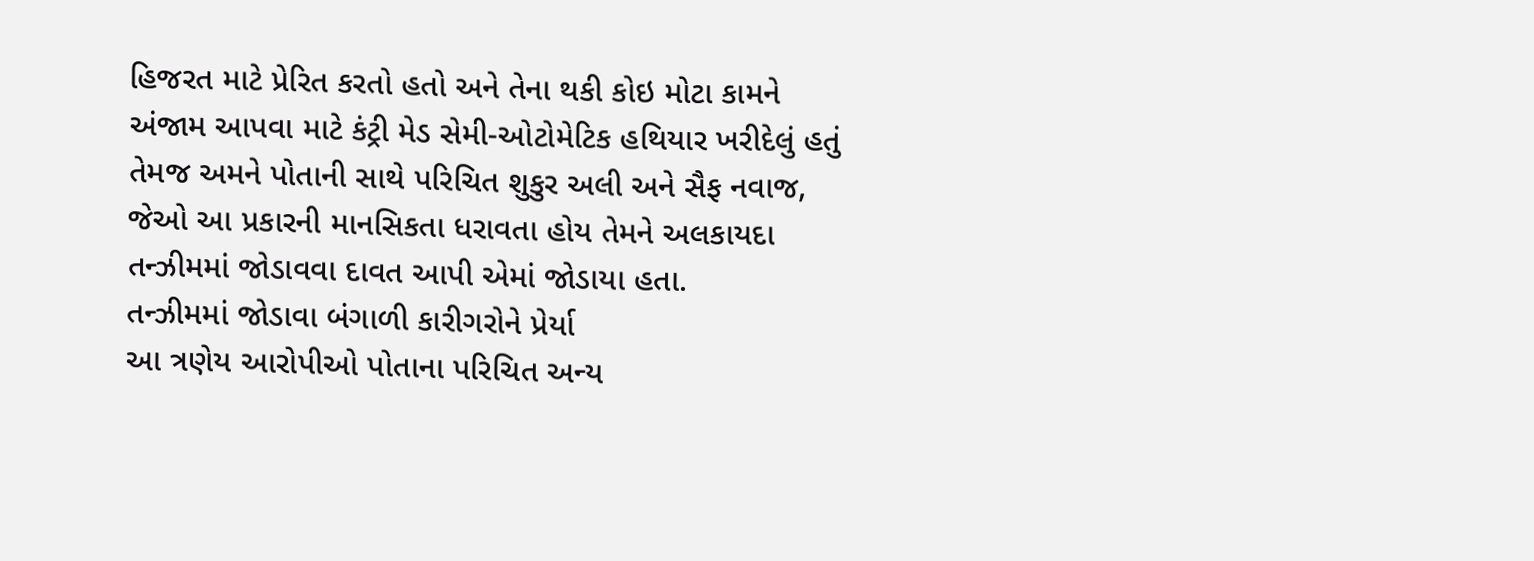હિજરત માટે પ્રેરિત કરતો હતો અને તેના થકી કોઇ મોટા કામને અંજામ આપવા માટે કંટ્રી મેડ સેમી-ઓટોમેટિક હથિયાર ખરીદેલું હતું તેમજ અમને પોતાની સાથે પરિચિત શુકુર અલી અને સૈફ નવાજ, જેઓ આ પ્રકારની માનસિકતા ધરાવતા હોય તેમને અલકાયદા તન્ઝીમમાં જોડાવવા દાવત આપી એમાં જોડાયા હતા.
તન્ઝીમમાં જોડાવા બંગાળી કારીગરોને પ્રેર્યા
આ ત્રણેય આરોપીઓ પોતાના પરિચિત અન્ય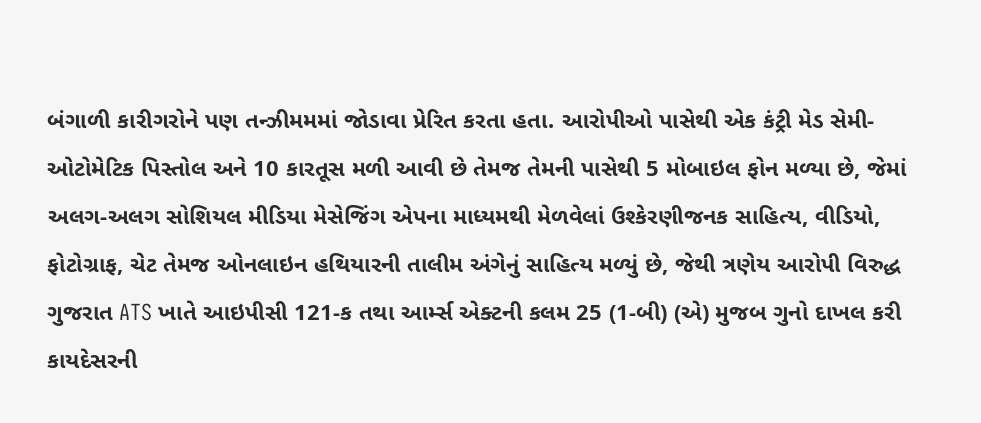બંગાળી કારીગરોને પણ તન્ઝીમમમાં જોડાવા પ્રેરિત કરતા હતા. આરોપીઓ પાસેથી એક કંટ્રી મેડ સેમી-ઓટોમેટિક પિસ્તોલ અને 10 કારતૂસ મળી આવી છે તેમજ તેમની પાસેથી 5 મોબાઇલ ફોન મળ્યા છે, જેમાં અલગ-અલગ સોશિયલ મીડિયા મેસેજિંગ એપના માધ્યમથી મેળવેલાં ઉશ્કેરણીજનક સાહિત્ય, વીડિયો, ફોટોગ્રાફ, ચેટ તેમજ ઓનલાઇન હથિયારની તાલીમ અંગેનું સાહિત્ય મળ્યું છે, જેથી ત્રણેય આરોપી વિરુદ્ધ ગુજરાત ATS ખાતે આઇપીસી 121-ક તથા આર્મ્સ એક્ટની કલમ 25 (1-બી) (એ) મુજબ ગુનો દાખલ કરી કાયદેસરની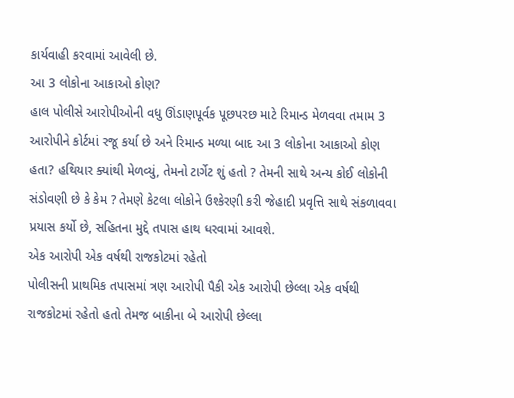કાર્યવાહી કરવામાં આવેલી છે.
આ 3 લોકોના આકાઓ કોણ?
હાલ પોલીસે આરોપીઓની વધુ ઊંડાણપૂર્વક પૂછપરછ માટે રિમાન્ડ મેળવવા તમામ 3 આરોપીને કોર્ટમાં રજૂ કર્યા છે અને રિમાન્ડ મળ્યા બાદ આ 3 લોકોના આકાઓ કોણ હતા? હથિયાર ક્યાંથી મેળવ્યું, તેમનો ટાર્ગેટ શું હતો ? તેમની સાથે અન્ય કોઈ લોકોની સંડોવણી છે કે કેમ ? તેમણે કેટલા લોકોને ઉશ્કેરણી કરી જેહાદી પ્રવૃત્તિ સાથે સંકળાવવા પ્રયાસ કર્યો છે, સહિતના મુદ્દે તપાસ હાથ ધરવામાં આવશે.
એક આરોપી એક વર્ષથી રાજકોટમાં રહેતો
પોલીસની પ્રાથમિક તપાસમાં ત્રણ આરોપી પૈકી એક આરોપી છેલ્લા એક વર્ષથી રાજકોટમાં રહેતો હતો તેમજ બાકીના બે આરોપી છેલ્લા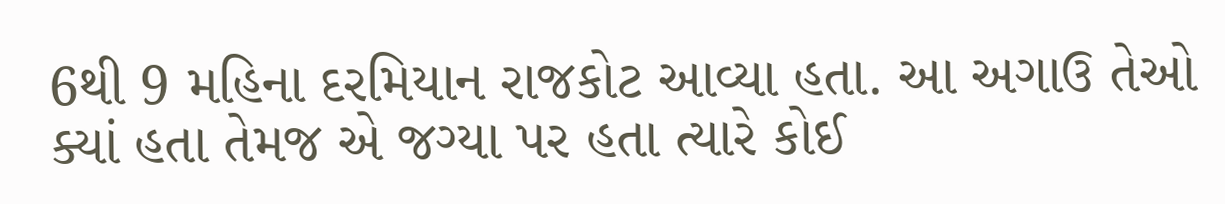6થી 9 મહિના દરમિયાન રાજકોટ આવ્યા હતા. આ અગાઉ તેઓ ક્યાં હતા તેમજ એ જગ્યા પર હતા ત્યારે કોઈ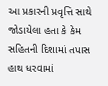આ પ્રકારની પ્રવૃત્તિ સાથે જોડાયેલા હતા કે કેમ સહિતની દિશામાં તપાસ હાથ ધરવામાં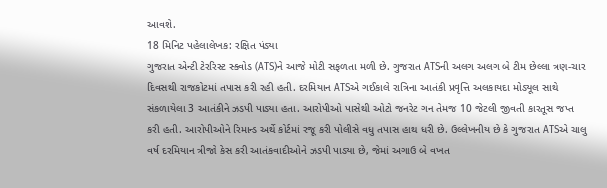આવશે.
18 મિનિટ પહેલાલેખક: રક્ષિત પંડ્યા
ગુજરાત એન્ટી ટેરરિસ્ટ સ્ક્વોડ (ATS)ને આજે મોટી સફળતા મળી છે. ગુજરાત ATSની અલગ અલગ બે ટીમ છેલ્લા ત્રણ-ચાર દિવસથી રાજકોટમાં તપાસ કરી રહી હતી. દરમિયાન ATSએ ગઈકાલે રાત્રિના આતંકી પ્રવૃત્તિ અલકાયદા મોડ્યૂલ સાથે સંકળાયેલા 3 આતંકીને ઝડપી પાડ્યા હતા. આરોપીઓ પાસેથી ઓટો જનરેટ ગન તેમજ 10 જેટલી જીવતી કારતૂસ જપ્ત કરી હતી. આરોપીઓને રિમાન્ડ અર્થે કોર્ટમાં રજૂ કરી પોલીસે વધુ તપાસ હાથ ધરી છે. ઉલ્લેખનીય છે કે ગુજરાત ATSએ ચાલુ વર્ષ દરમિયાન ત્રીજો કેસ કરી આતંકવાદીઓને ઝડપી પાડ્યા છે, જેમાં અગાઉ બે વખત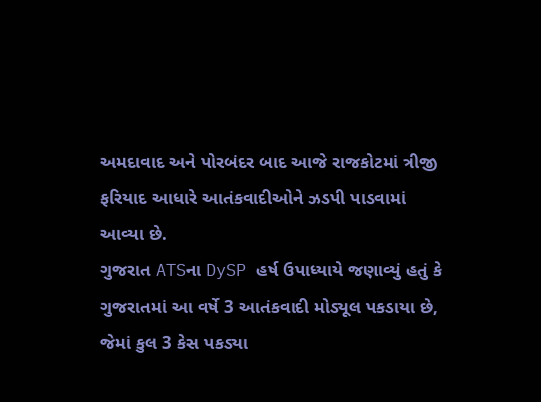અમદાવાદ અને પોરબંદર બાદ આજે રાજકોટમાં ત્રીજી ફરિયાદ આધારે આતંકવાદીઓને ઝડપી પાડવામાં આવ્યા છે.
ગુજરાત ATSના DySP હર્ષ ઉપાધ્યાયે જણાવ્યું હતું કે ગુજરાતમાં આ વર્ષે 3 આતંકવાદી મોડ્યૂલ પકડાયા છે, જેમાં કુલ 3 કેસ પકડ્યા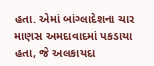હતા. એમાં બાંગ્લાદેશના ચાર માણસ અમદાવાદમાં પકડાયા હતા, જે અલકાયદા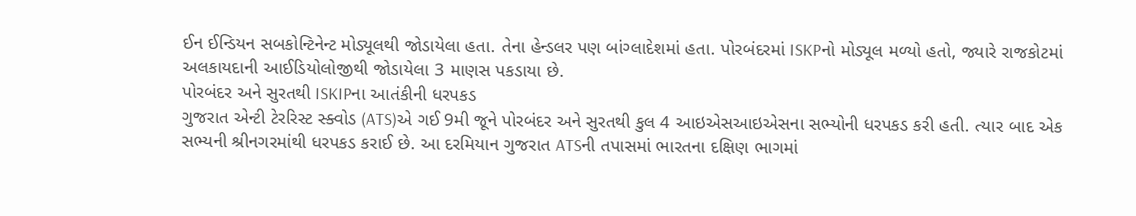ઈન ઈન્ડિયન સબકોન્ટિનેન્ટ મોડ્યૂલથી જોડાયેલા હતા. તેના હેન્ડલર પણ બાંગ્લાદેશમાં હતા. પોરબંદરમાં ISKPનો મોડ્યૂલ મળ્યો હતો, જ્યારે રાજકોટમાં અલકાયદાની આઈડિયોલોજીથી જોડાયેલા 3 માણસ પકડાયા છે.
પોરબંદર અને સુરતથી ISKIPના આતંકીની ધરપકડ
ગુજરાત એન્ટી ટેરરિસ્ટ સ્ક્વોડ (ATS)એ ગઈ 9મી જૂને પોરબંદર અને સુરતથી કુલ 4 આઇએસઆઇએસના સભ્યોની ધરપકડ કરી હતી. ત્યાર બાદ એક સભ્યની શ્રીનગરમાંથી ધરપકડ કરાઈ છે. આ દરમિયાન ગુજરાત ATSની તપાસમાં ભારતના દક્ષિણ ભાગમાં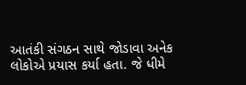આતંકી સંગઠન સાથે જોડાવા અનેક લોકોએ પ્રયાસ કર્યા હતા. જે ધીમે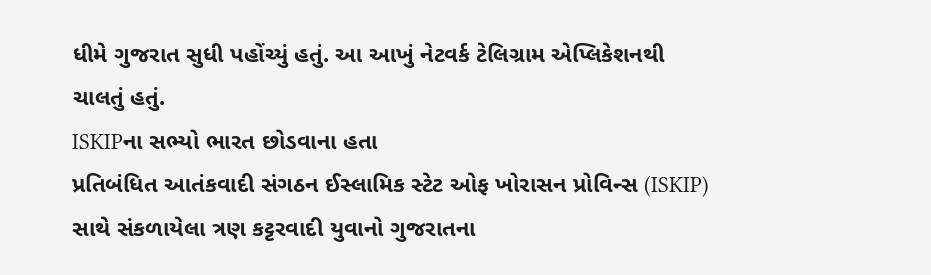ધીમે ગુજરાત સુધી પહોંચ્યું હતું. આ આખું નેટવર્ક ટેલિગ્રામ એપ્લિકેશનથી ચાલતું હતું.
ISKIPના સભ્યો ભારત છોડવાના હતા
પ્રતિબંધિત આતંકવાદી સંગઠન ઈસ્લામિક સ્ટેટ ઓફ ખોરાસન પ્રોવિન્સ (ISKIP) સાથે સંકળાયેલા ત્રણ કટ્ટરવાદી યુવાનો ગુજરાતના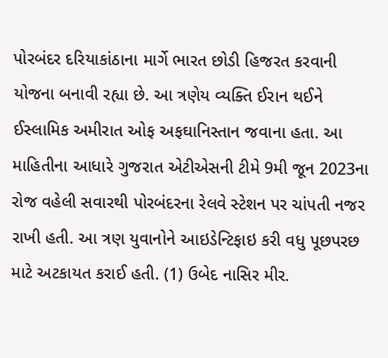પોરબંદર દરિયાકાંઠાના માર્ગે ભારત છોડી હિજરત કરવાની યોજના બનાવી રહ્યા છે. આ ત્રણેય વ્યક્તિ ઈરાન થઈને ઈસ્લામિક અમીરાત ઓફ અફઘાનિસ્તાન જવાના હતા. આ માહિતીના આધારે ગુજરાત એટીએસની ટીમે 9મી જૂન 2023ના રોજ વહેલી સવારથી પોરબંદરના રેલવે સ્ટેશન પર ચાંપતી નજર રાખી હતી. આ ત્રણ યુવાનોને આઇડેન્ટિફાઇ કરી વધુ પૂછપરછ માટે અટકાયત કરાઈ હતી. (1) ઉબેદ નાસિર મીર.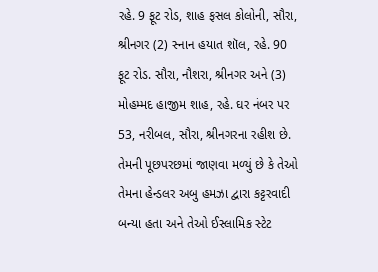રહે. 9 ફૂટ રોડ, શાહ ફસલ કોલોની, સૌરા, શ્રીનગર (2) સ્નાન હયાત શૉલ, રહે. 90 ફૂટ રોડ. સૌરા, નૌશરા, શ્રીનગર અને (3) મોહમ્મદ હાજીમ શાહ, રહે. ઘર નંબર પર 53, નરીબલ, સૌરા, શ્રીનગરના રહીશ છે. તેમની પૂછપરછમાં જાણવા મળ્યું છે કે તેઓ તેમના હેન્ડલર અબુ હમઝા દ્વારા કટ્ટરવાદી બન્યા હતા અને તેઓ ઈસ્લામિક સ્ટેટ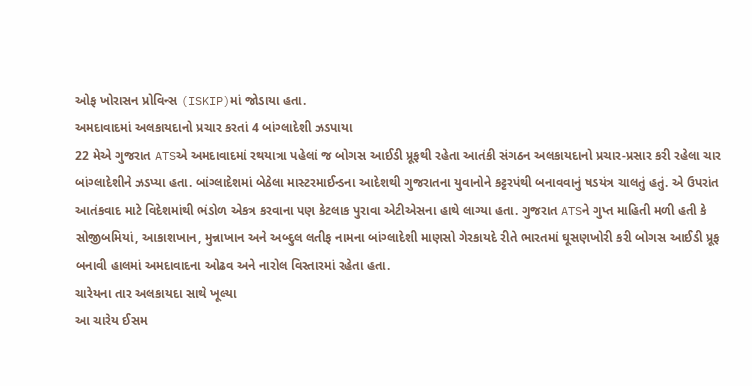ઓફ ખોરાસન પ્રોવિન્સ (ISKIP)માં જોડાયા હતા.
અમદાવાદમાં અલકાયદાનો પ્રચાર કરતાં 4 બાંગ્લાદેશી ઝડપાયા
22 મેએ ગુજરાત ATSએ અમદાવાદમાં રથયાત્રા પહેલાં જ બોગસ આઈડી પ્રૂફથી રહેતા આતંકી સંગઠન અલકાયદાનો પ્રચાર-પ્રસાર કરી રહેલા ચાર બાંગ્લાદેશીને ઝડપ્યા હતા. બાંગ્લાદેશમાં બેઠેલા માસ્ટરમાઈન્ડના આદેશથી ગુજરાતના યુવાનોને કટ્ટરપંથી બનાવવાનું ષડયંત્ર ચાલતું હતું. એ ઉપરાંત આતંકવાદ માટે વિદેશમાંથી ભંડોળ એકત્ર કરવાના પણ કેટલાક પુરાવા એટીએસના હાથે લાગ્યા હતા. ગુજરાત ATSને ગુપ્ત માહિતી મળી હતી કે સોજીબમિયાં, આકાશખાન, મુન્નાખાન અને અબ્દુલ લતીફ નામના બાંગ્લાદેશી માણસો ગેરકાયદે રીતે ભારતમાં ઘૂસણખોરી કરી બોગસ આઈડી પ્રૂફ બનાવી હાલમાં અમદાવાદના ઓઢવ અને નારોલ વિસ્તારમાં રહેતા હતા.
ચારેયના તાર અલકાયદા સાથે ખૂલ્યા
આ ચારેય ઈસમ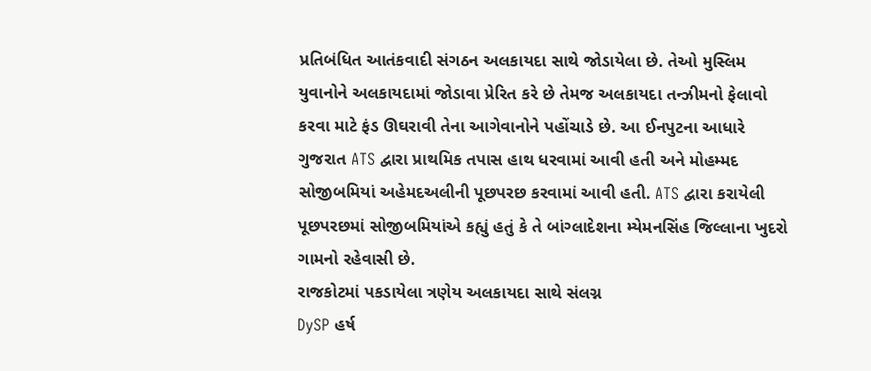પ્રતિબંધિત આતંકવાદી સંગઠન અલકાયદા સાથે જોડાયેલા છે. તેઓ મુસ્લિમ યુવાનોને અલકાયદામાં જોડાવા પ્રેરિત કરે છે તેમજ અલકાયદા તન્ઝીમનો ફેલાવો કરવા માટે ફંડ ઊઘરાવી તેના આગેવાનોને પહોંચાડે છે. આ ઈનપુટના આધારે ગુજરાત ATS દ્વારા પ્રાથમિક તપાસ હાથ ધરવામાં આવી હતી અને મોહમ્મદ સોજીબમિયાં અહેમદઅલીની પૂછપરછ કરવામાં આવી હતી. ATS દ્વારા કરાયેલી પૂછપરછમાં સોજીબમિયાંએ કહ્યું હતું કે તે બાંગ્લાદેશના મ્યેમનસિંહ જિલ્લાના ખુદરો ગામનો રહેવાસી છે.
રાજકોટમાં પકડાયેલા ત્રણેય અલકાયદા સાથે સંલગ્ન
DySP હર્ષ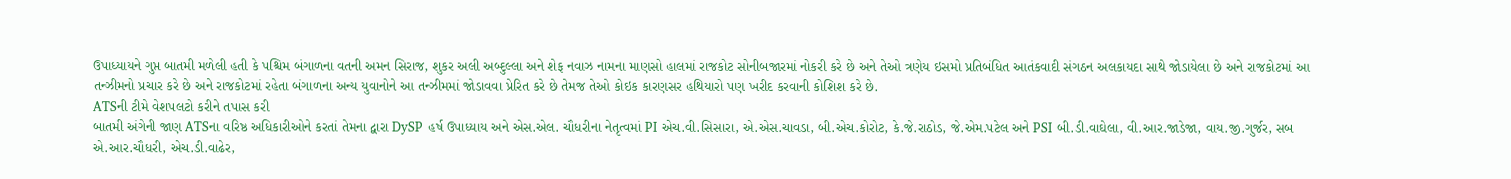ઉપાધ્યાયને ગુપ્ત બાતમી મળેલી હતી કે પશ્ચિમ બંગાળના વતની અમન સિરાજ, શુકર અલી અબ્દુલ્લા અને શેફ નવાઝ નામના માણસો હાલમાં રાજકોટ સોનીબજારમાં નોકરી કરે છે અને તેઓ ત્રણેય ઇસમો પ્રતિબંધિત આતંકવાદી સંગઠન અલકાયદા સાથે જોડાયેલા છે અને રાજકોટમાં આ તન્ઝીમનો પ્રચાર કરે છે અને રાજકોટમાં રહેતા બંગાળના અન્ય યુવાનોને આ તન્ઝીમમાં જોડાવવા પ્રેરિત કરે છે તેમજ તેઓ કોઇક કારણસર હથિયારો પણ ખરીદ કરવાની કોશિશ કરે છે.
ATSની ટીમે વેશપલટો કરીને તપાસ કરી
બાતમી અંગેની જાણ ATSના વરિષ્ઠ અધિકારીઓને કરતાં તેમના દ્વારા DySP હર્ષ ઉપાધ્યાય અને એસ.એલ. ચૌધરીના નેતૃત્વમાં PI એચ.વી.સિસારા, એ.એસ.ચાવડા, બી.એચ.કોરોટ, કે.જે.રાઠોડ, જે.એમ.પટેલ અને PSI બી.ડી.વાઘેલા, વી.આર.જાડેજા, વાય.જી.ગુર્જર, સબ એ.આર.ચૌધરી, એચ.ડી.વાઢેર,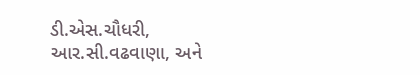ડી.એસ.ચૌધરી, આર.સી.વઢવાણા, અને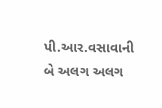પી.આર.વસાવાની બે અલગ અલગ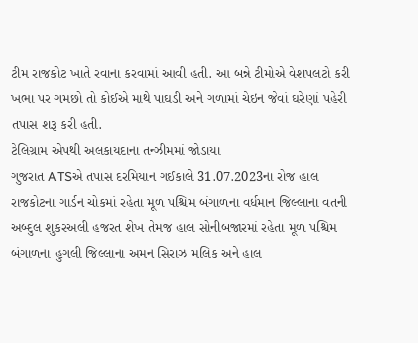ટીમ રાજકોટ ખાતે રવાના કરવામાં આવી હતી. આ બન્ને ટીમોએ વેશપલટો કરી ખભા પર ગમછો તો કોઈએ માથે પાઘડી અને ગળામાં ચેઇન જેવાં ઘરેણાં પહેરી તપાસ શરૂ કરી હતી.
ટેલિગ્રામ એપથી અલકાયદાના તન્ઝીમમાં જોડાયા
ગુજરાત ATSએ તપાસ દરમિયાન ગઈકાલે 31.07.2023ના રોજ હાલ રાજકોટના ગાર્ડન ચોકમાં રહેતા મૂળ પશ્ચિમ બંગાળના વર્ધમાન જિલ્લાના વતની અબ્દુલ શુકરઅલી હજરત શેખ તેમજ હાલ સોનીબજારમાં રહેતા મૂળ પશ્ચિમ બંગાળના હુગલી જિલ્લાના અમન સિરાઝ મલિક અને હાલ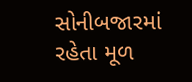સોનીબજારમાં રહેતા મૂળ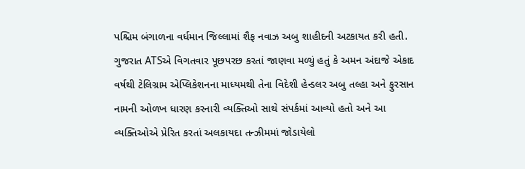પશ્ચિમ બંગાળના વર્ધમાન જિલ્લામાં શૈફ નવાઝ અબુ શાહીદની અટકાયત કરી હતી. ગુજરાત ATSએ વિગતવાર પૂછપરછ કરતાં જાણવા મળ્યું હતું કે અમન અંદાજે એકાદ વર્ષથી ટેલિગ્રામ એપ્લિકેશનના માધ્યમથી તેના વિદેશી હેન્ડલર અબુ તલ્હા અને ફુરસાન નામની ઓળખ ધારણ કરનારી વ્યક્તિઓ સાથે સંપર્કમાં આવ્યો હતો અને આ વ્યક્તિઓએ પ્રેરિત કરતાં અલકાયદા તન્ઝીમમાં જોડાયેલો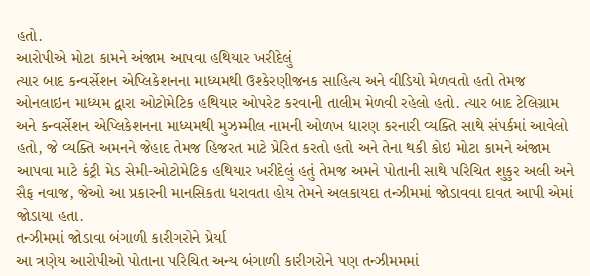હતો.
આરોપીએ મોટા કામને અંજામ આપવા હથિયાર ખરીદેલું
ત્યાર બાદ કન્વર્સેશન એપ્લિકેશનના માધ્યમથી ઉશ્કેરણીજનક સાહિત્ય અને વીડિયો મેળવતો હતો તેમજ ઓનલાઇન માધ્યમ દ્વારા ઓટોમેટિક હથિયાર ઓપરેટ કરવાની તાલીમ મેળવી રહેલો હતો. ત્યાર બાદ ટેલિગ્રામ અને કન્વર્સેશન એપ્લિકેશનના માધ્યમથી મુઝમ્મીલ નામની ઓળખ ધારણ કરનારી વ્યક્તિ સાથે સંપર્કમાં આવેલો હતો, જે વ્યક્તિ અમનને જેહાદ તેમજ હિજરત માટે પ્રેરિત કરતો હતો અને તેના થકી કોઇ મોટા કામને અંજામ આપવા માટે કંટ્રી મેડ સેમી-ઓટોમેટિક હથિયાર ખરીદેલું હતું તેમજ અમને પોતાની સાથે પરિચિત શુકુર અલી અને સૈફ નવાજ, જેઓ આ પ્રકારની માનસિકતા ધરાવતા હોય તેમને અલકાયદા તન્ઝીમમાં જોડાવવા દાવત આપી એમાં જોડાયા હતા.
તન્ઝીમમાં જોડાવા બંગાળી કારીગરોને પ્રેર્યા
આ ત્રણેય આરોપીઓ પોતાના પરિચિત અન્ય બંગાળી કારીગરોને પણ તન્ઝીમમમાં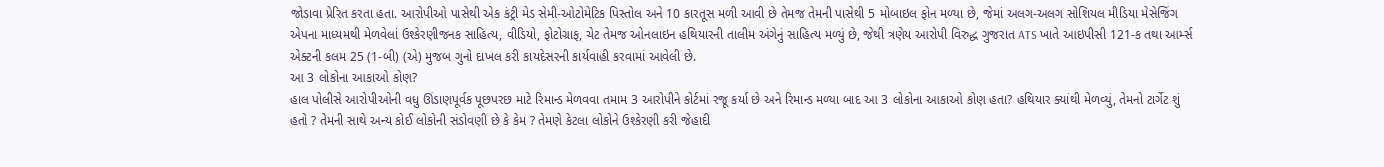જોડાવા પ્રેરિત કરતા હતા. આરોપીઓ પાસેથી એક કંટ્રી મેડ સેમી-ઓટોમેટિક પિસ્તોલ અને 10 કારતૂસ મળી આવી છે તેમજ તેમની પાસેથી 5 મોબાઇલ ફોન મળ્યા છે, જેમાં અલગ-અલગ સોશિયલ મીડિયા મેસેજિંગ એપના માધ્યમથી મેળવેલાં ઉશ્કેરણીજનક સાહિત્ય, વીડિયો, ફોટોગ્રાફ, ચેટ તેમજ ઓનલાઇન હથિયારની તાલીમ અંગેનું સાહિત્ય મળ્યું છે, જેથી ત્રણેય આરોપી વિરુદ્ધ ગુજરાત ATS ખાતે આઇપીસી 121-ક તથા આર્મ્સ એક્ટની કલમ 25 (1-બી) (એ) મુજબ ગુનો દાખલ કરી કાયદેસરની કાર્યવાહી કરવામાં આવેલી છે.
આ 3 લોકોના આકાઓ કોણ?
હાલ પોલીસે આરોપીઓની વધુ ઊંડાણપૂર્વક પૂછપરછ માટે રિમાન્ડ મેળવવા તમામ 3 આરોપીને કોર્ટમાં રજૂ કર્યા છે અને રિમાન્ડ મળ્યા બાદ આ 3 લોકોના આકાઓ કોણ હતા? હથિયાર ક્યાંથી મેળવ્યું, તેમનો ટાર્ગેટ શું હતો ? તેમની સાથે અન્ય કોઈ લોકોની સંડોવણી છે કે કેમ ? તેમણે કેટલા લોકોને ઉશ્કેરણી કરી જેહાદી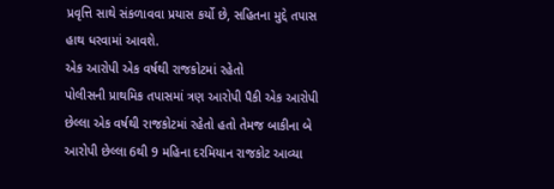પ્રવૃત્તિ સાથે સંકળાવવા પ્રયાસ કર્યો છે, સહિતના મુદ્દે તપાસ હાથ ધરવામાં આવશે.
એક આરોપી એક વર્ષથી રાજકોટમાં રહેતો
પોલીસની પ્રાથમિક તપાસમાં ત્રણ આરોપી પૈકી એક આરોપી છેલ્લા એક વર્ષથી રાજકોટમાં રહેતો હતો તેમજ બાકીના બે આરોપી છેલ્લા 6થી 9 મહિના દરમિયાન રાજકોટ આવ્યા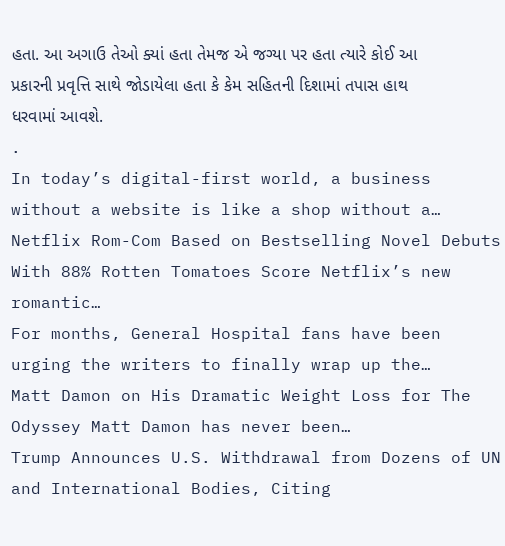હતા. આ અગાઉ તેઓ ક્યાં હતા તેમજ એ જગ્યા પર હતા ત્યારે કોઈ આ પ્રકારની પ્રવૃત્તિ સાથે જોડાયેલા હતા કે કેમ સહિતની દિશામાં તપાસ હાથ ધરવામાં આવશે.
.
In today’s digital-first world, a business without a website is like a shop without a…
Netflix Rom-Com Based on Bestselling Novel Debuts With 88% Rotten Tomatoes Score Netflix’s new romantic…
For months, General Hospital fans have been urging the writers to finally wrap up the…
Matt Damon on His Dramatic Weight Loss for The Odyssey Matt Damon has never been…
Trump Announces U.S. Withdrawal from Dozens of UN and International Bodies, Citing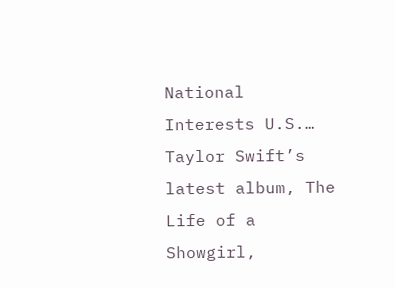National Interests U.S.…
Taylor Swift’s latest album, The Life of a Showgirl,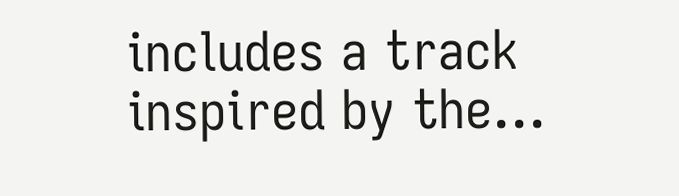includes a track inspired by the…